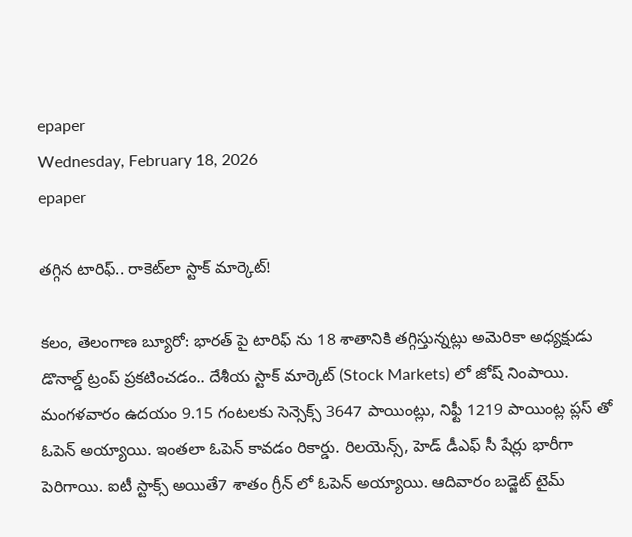epaper
Wednesday, February 18, 2026
epaper

తగ్గిన టారిఫ్.. రాకెట్‌లా స్టాక్ మార్కెట్!

కలం, తెలంగాణ బ్యూరో: భారత్ పై టారిఫ్ ను 18 శాతానికి తగ్గిస్తున్నట్లు అమెరికా అధ్యక్షుడు డొనాల్డ్ ట్రంప్ ప్రకటించడం.. దేశీయ స్టాక్ మార్కెట్ (Stock Markets) లో జోష్ నింపాయి. మంగళవారం ఉదయం 9.15 గంటలకు సెన్సెక్స్ 3647 పాయింట్లు, నిఫ్టీ 1219 పాయింట్ల ప్లస్ తో ఓపెన్ అయ్యాయి. ఇంతలా ఓపెన్ కావడం రికార్డు. రిలయెన్స్, హెడ్ డీఎఫ్ సీ షేర్లు భారీగా పెరిగాయి. ఐటీ స్టాక్స్ అయితే7 శాతం గ్రీన్ లో ఓపెన్ అయ్యాయి. ఆదివారం బడ్జెట్ టైమ్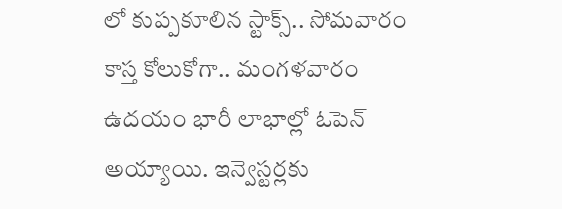లో కుప్పకూలిన స్టాక్స్.. సోమవారం కాస్త కోలుకోగా.. మంగళవారం ఉదయం భారీ లాభాల్లో ఓపెన్ అయ్యాయి. ఇన్వెస్టర్లకు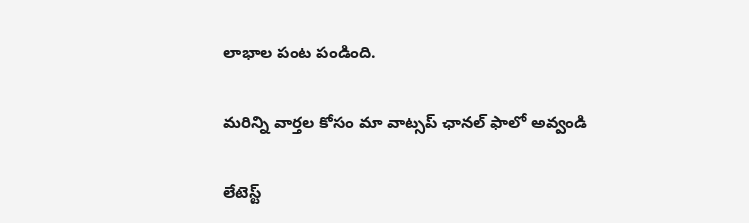లాభాల పంట పండింది.

మ‌రిన్ని వార్త‌ల కోసం మా వాట్స‌ప్ ఛాన‌ల్ ఫాలో అవ్వండి

లేటెస్ట్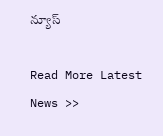న్యూస్‌

Read More Latest News >>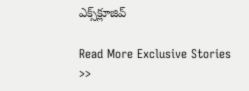ఎక్స్‌క్లూజివ్‌

Read More Exclusive Stories >>